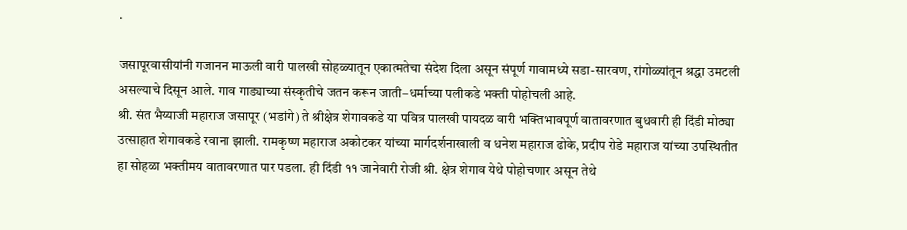.

जसापूरवासीयांनी गजानन माऊली वारी पालखी सोहळ्यातून एकात्मतेचा संदेश दिला असून संपूर्ण गावामध्ये सडा-सारवण, रांगोळ्यांतून श्रद्धा उमटली असल्याचे दिसून आले. गाव गाड्याच्या संस्कृतीचे जतन करून जाती–धर्माच्या पलीकडे भक्ती पोहोचली आहे.
श्री. संत भैय्याजी महाराज जसापूर (भडांगे) ते श्रीक्षेत्र शेगावकडे या पवित्र पालखी पायदळ वारी भक्तिभावपूर्ण वातावरणात बुधवारी ही दिंडी मोठ्या उत्साहात शेगावकडे रवाना झाली. रामकृष्ण महाराज अकोटकर यांच्या मार्गदर्शनाखाली व धनेश महाराज ढोके, प्रदीप रोडे महाराज यांच्या उपस्थितीत हा सोहळा भक्तीमय वातावरणात पार पडला. ही दिंडी ११ जानेवारी रोजी श्री. क्षेत्र शेगाव येथे पोहोचणार असून तेथे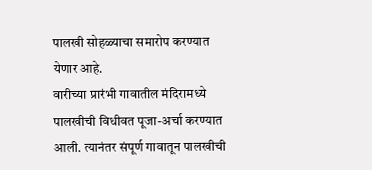पालखी सोहळ्याचा समारोप करण्यात येणार आहे.
वारीच्या प्रारंभी गावातील मंदिरामध्ये पालखीची विधीवत पूजा-अर्चा करण्यात आली. त्यानंतर संपूर्ण गावातून पालखीची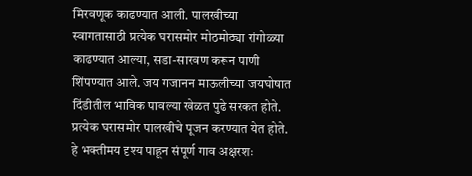मिरवणूक काढण्यात आली. पालखीच्या स्वागतासाठी प्रत्येक घरासमोर मोठमोठ्या रांगोळ्या काढण्यात आल्या, सडा-सारवण करून पाणी शिंपण्यात आले. जय गजानन माऊलीच्या जयघोषात दिंडीतील भाविक पावल्या खेळत पुढे सरकत होते. प्रत्येक घरासमोर पालखीचे पूजन करण्यात येत होते. हे भक्तीमय दृश्य पाहून संपूर्ण गाव अक्षरशः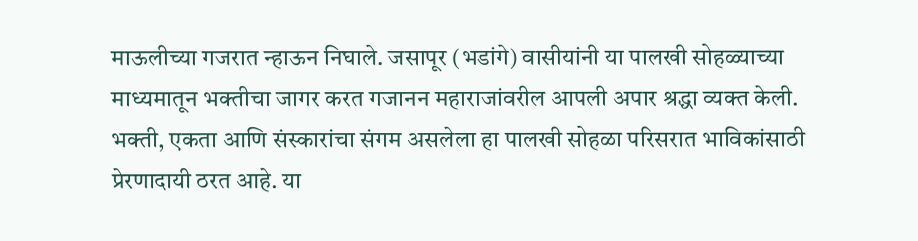माऊलीच्या गजरात न्हाऊन निघाले. जसापूर (भडांगे) वासीयांनी या पालखी सोहळ्याच्या माध्यमातून भक्तीचा जागर करत गजानन महाराजांवरील आपली अपार श्रद्धा व्यक्त केली. भक्ती, एकता आणि संस्कारांचा संगम असलेला हा पालखी सोहळा परिसरात भाविकांसाठी प्रेरणादायी ठरत आहे. या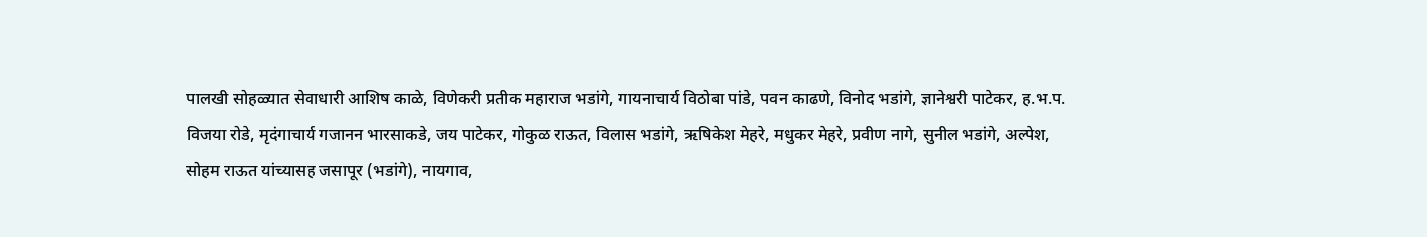पालखी सोहळ्यात सेवाधारी आशिष काळे, विणेकरी प्रतीक महाराज भडांगे, गायनाचार्य विठोबा पांडे, पवन काढणे, विनोद भडांगे, ज्ञानेश्वरी पाटेकर, ह.भ.प. विजया रोडे, मृदंगाचार्य गजानन भारसाकडे, जय पाटेकर, गोकुळ राऊत, विलास भडांगे, ऋषिकेश मेहरे, मधुकर मेहरे, प्रवीण नागे, सुनील भडांगे, अल्पेश, सोहम राऊत यांच्यासह जसापूर (भडांगे), नायगाव,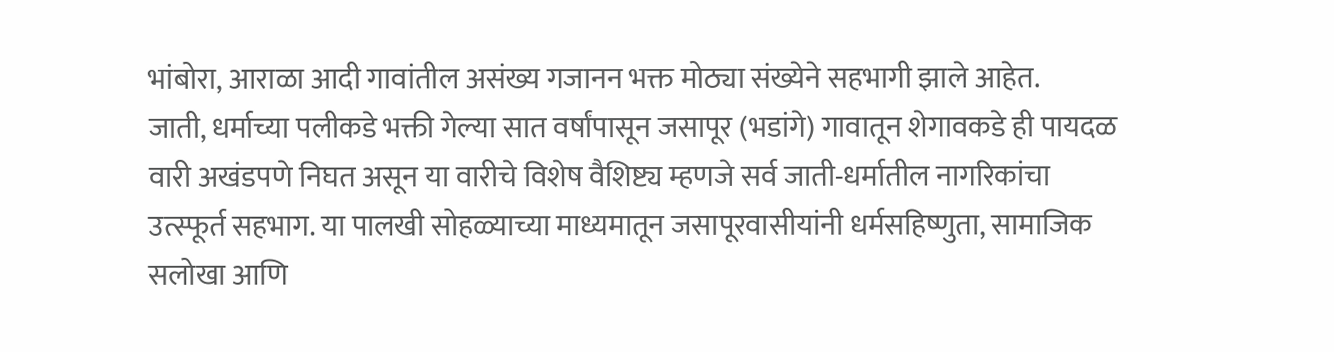भांबोरा, आराळा आदी गावांतील असंख्य गजानन भक्त मोठ्या संख्येने सहभागी झाले आहेत.
जाती, धर्माच्या पलीकडे भक्ती गेल्या सात वर्षांपासून जसापूर (भडांगे) गावातून शेगावकडे ही पायदळ वारी अखंडपणे निघत असून या वारीचे विशेष वैशिष्ट्य म्हणजे सर्व जाती-धर्मातील नागरिकांचा उत्स्फूर्त सहभाग. या पालखी सोहळ्याच्या माध्यमातून जसापूरवासीयांनी धर्मसहिष्णुता, सामाजिक सलोखा आणि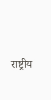राष्ट्रीय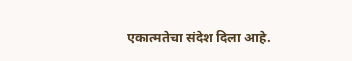एकात्मतेचा संदेश दिला आहे.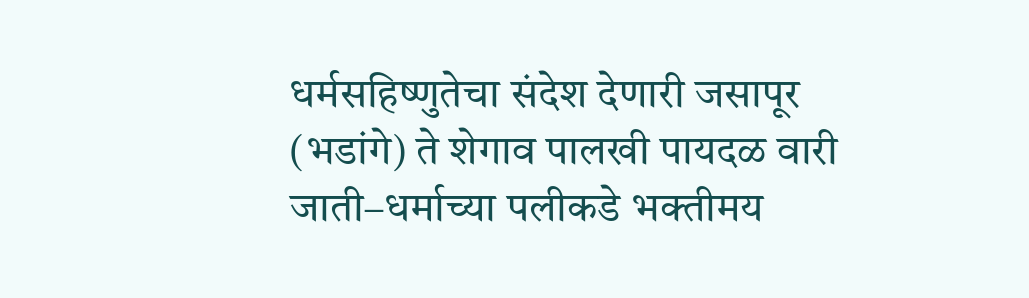धर्मसहिष्णुतेचा संदेश देणारी जसापूर (भडांगे) ते शेगाव पालखी पायदळ वारी जाती–धर्माच्या पलीकडे भक्तीमय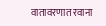वातावरणात रवाना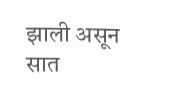झाली असून सात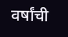वर्षांची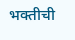भक्तीची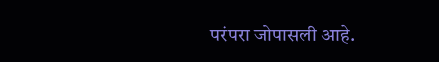परंपरा जोपासली आहे.